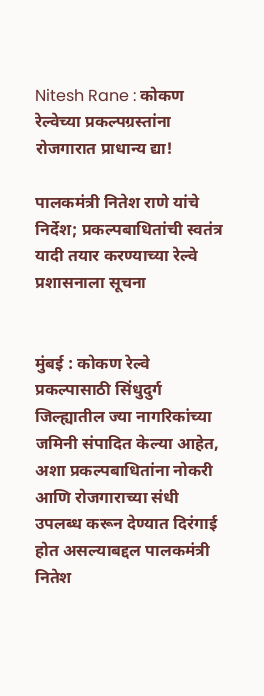Nitesh Rane : कोकण रेल्वेच्या प्रकल्पग्रस्तांना रोजगारात प्राधान्य द्या!

पालकमंत्री नितेश राणे यांचे निर्देश; प्रकल्पबाधितांची स्वतंत्र यादी तयार करण्याच्या रेल्वे प्रशासनाला सूचना


मुंबई : कोकण रेल्वे प्रकल्पासाठी सिंधुदुर्ग जिल्ह्यातील ज्या नागरिकांच्या जमिनी संपादित केल्या आहेत, अशा प्रकल्पबाधितांना नोकरी आणि रोजगाराच्या संधी उपलब्ध करून देण्यात दिरंगाई होत असल्याबद्दल पालकमंत्री नितेश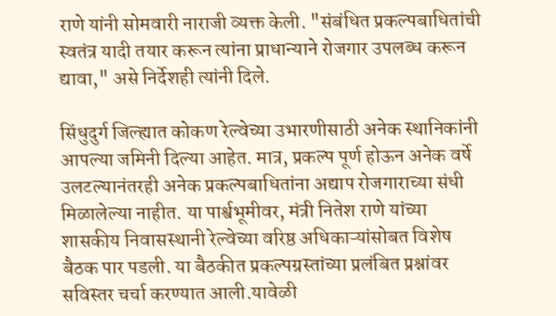राणे यांनी सोमवारी नाराजी व्यक्त केली. "संबंधित प्रकल्पबाधितांची स्वतंत्र यादी तयार करून त्यांना प्राधान्याने रोजगार उपलब्ध करून द्यावा," असे निर्देशही त्यांनी दिले.

सिंधुदुर्ग जिल्ह्यात कोकण रेल्वेच्या उभारणीसाठी अनेक स्थानिकांनी आपल्या जमिनी दिल्या आहेत. मात्र, प्रकल्प पूर्ण होऊन अनेक वर्षे उलटल्यानंतरही अनेक प्रकल्पबाधितांना अद्याप रोजगाराच्या संधी मिळालेल्या नाहीत. या पार्श्वभूमीवर, मंत्री नितेश राणे यांच्या शासकीय निवासस्थानी रेल्वेच्या वरिष्ठ अधिकाऱ्यांसोबत विशेष बैठक पार पडली. या बैठकीत प्रकल्पग्रस्तांच्या प्रलंबित प्रश्नांवर सविस्तर चर्चा करण्यात आली.यावेळी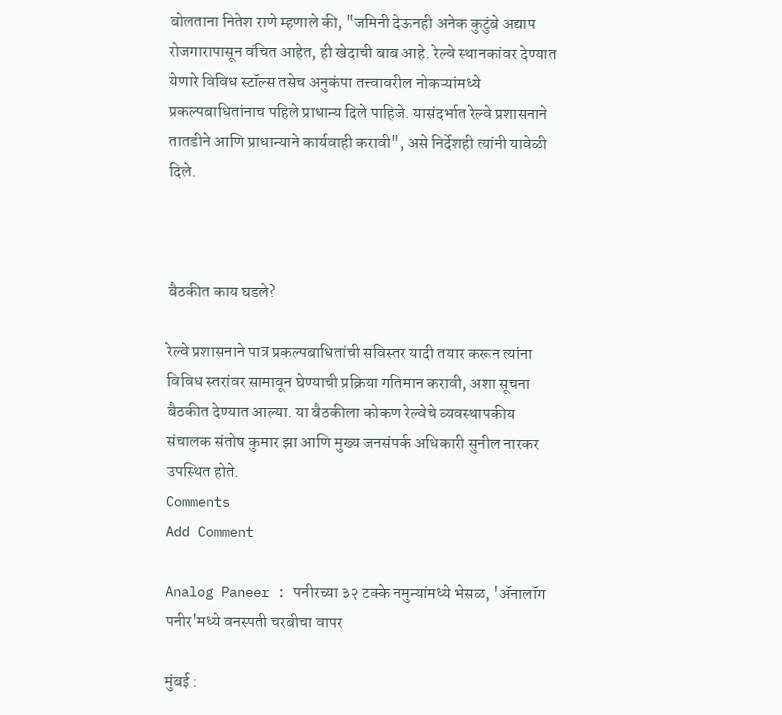बोलताना नितेश राणे म्हणाले की, "जमिनी देऊनही अनेक कुटुंबे अद्याप रोजगारापासून वंचित आहेत, ही खेदाची बाब आहे. रेल्वे स्थानकांवर देण्यात येणारे विविध स्टॉल्स तसेच अनुकंपा तत्त्वावरील नोकऱ्यांमध्ये प्रकल्पबाधितांनाच पहिले प्राधान्य दिले पाहिजे. यासंदर्भात रेल्वे प्रशासनाने तातडीने आणि प्राधान्याने कार्यवाही करावी", असे निर्देशही त्यांनी यावेळी दिले.



बैठकीत काय घडले?

रेल्वे प्रशासनाने पात्र प्रकल्पबाधितांची सविस्तर यादी तयार करून त्यांना विविध स्तरांवर सामावून घेण्याची प्रक्रिया गतिमान करावी, अशा सूचना बैठकीत देण्यात आल्या. या बैठकीला कोकण रेल्वेचे व्यवस्थापकीय संचालक संतोष कुमार झा आणि मुख्य जनसंपर्क अधिकारी सुनील नारकर उपस्थित होते.
Comments
Add Comment

Analog Paneer : पनीरच्या ३२ टक्के नमुन्यांमध्ये भेसळ, 'ॲनालॉग पनीर'मध्ये वनस्पती चरबीचा वापर

मुंबई :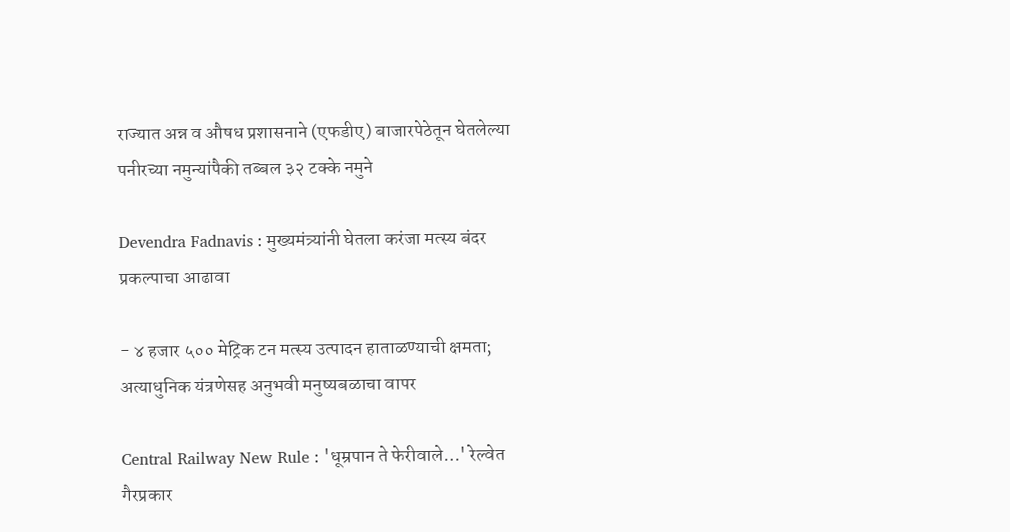राज्यात अन्न व औषध प्रशासनाने (एफडीए) बाजारपेठेतून घेतलेल्या पनीरच्या नमुन्यांपैकी तब्बल ३२ टक्के नमुने

Devendra Fadnavis : मुख्यमंत्र्यांनी घेतला करंजा मत्स्य बंदर प्रकल्पाचा आढावा

- ४ हजार ५०० मेट्रिक टन मत्स्य उत्पादन हाताळण्याची क्षमता; अत्याधुनिक यंत्रणेसह अनुभवी मनुष्यबळाचा वापर

Central Railway New Rule : 'धूम्रपान ते फेरीवाले…' रेल्वेत गैरप्रकार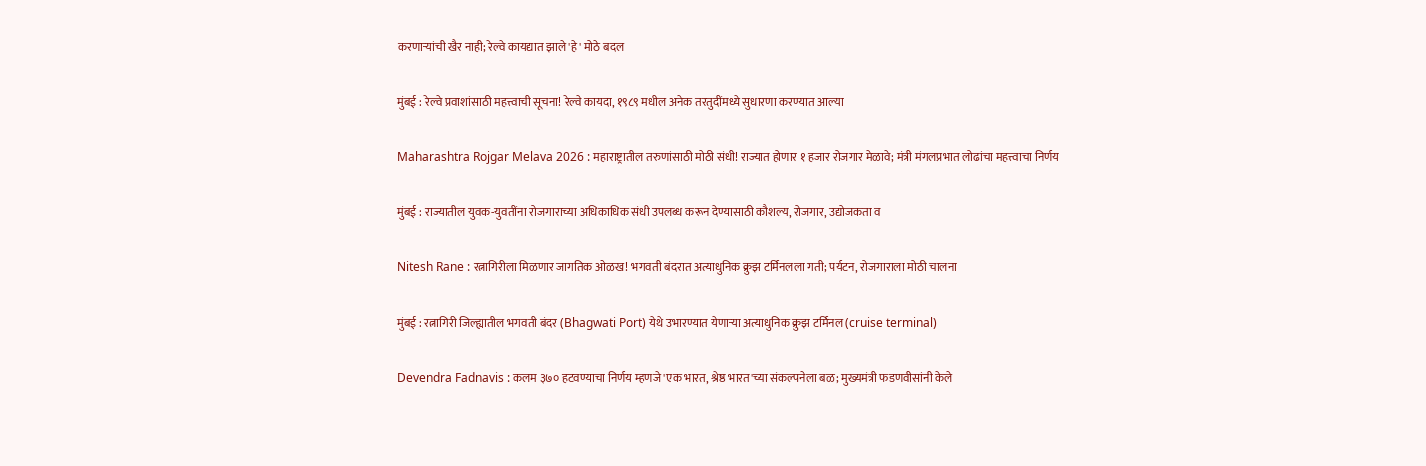करणाऱ्यांची खैर नाही; रेल्वे कायद्यात झाले 'हे' मोठे बदल

मुंबई : रेल्वे प्रवाशांसाठी महत्त्वाची सूचना! रेल्वे कायदा, १९८९ मधील अनेक तरतुदींमध्ये सुधारणा करण्यात आल्या

Maharashtra Rojgar Melava 2026 : महाराष्ट्रातील तरुणांसाठी मोठी संधी! राज्यात होणार १ हजार रोजगार मेळावे; मंत्री मंगलप्रभात लोढांचा महत्त्वाचा निर्णय

मुंबई : राज्यातील युवक-युवतींना रोजगाराच्या अधिकाधिक संधी उपलब्ध करून देण्यासाठी कौशल्य, रोजगार, उद्योजकता व

Nitesh Rane : रत्नागिरीला मिळणार जागतिक ओळख! भगवती बंदरात अत्याधुनिक क्रुझ टर्मिनलला गती; पर्यटन, रोजगाराला मोठी चालना

मुंबई : रत्नागिरी जिल्ह्यातील भगवती बंदर (Bhagwati Port) येथे उभारण्यात येणाऱ्या अत्याधुनिक क्रुझ टर्मिनल (cruise terminal)

Devendra Fadnavis : कलम ३७० हटवण्याचा निर्णय म्हणजे 'एक भारत, श्रेष्ठ भारत'च्या संकल्पनेला बळ; मुख्यमंत्री फडणवीसांनी केले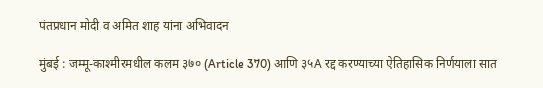पंतप्रधान मोदी व अमित शाह यांना अभिवादन

मुंबई : जम्मू-काश्मीरमधील कलम ३७० (Article 370) आणि ३५A रद्द करण्याच्या ऐतिहासिक निर्णयाला सात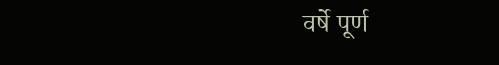वर्षे पूर्ण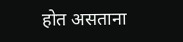होत असताना